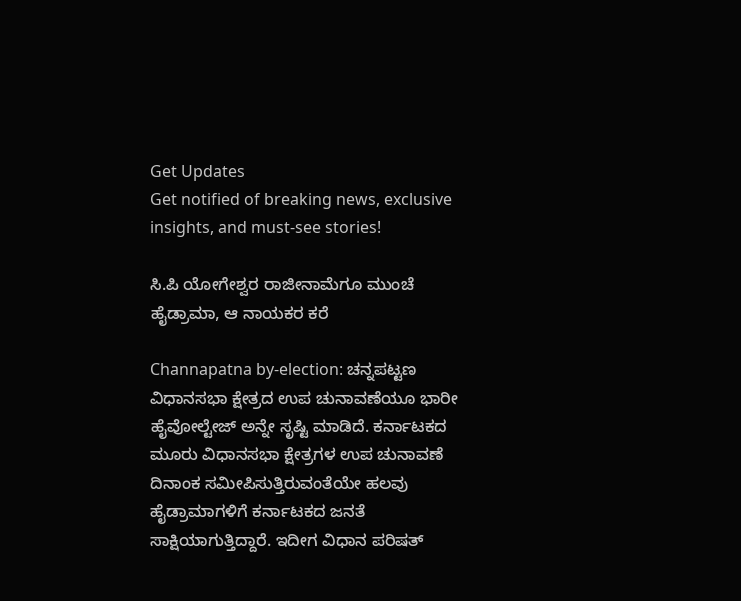Get Updates
Get notified of breaking news, exclusive insights, and must-see stories!

ಸಿ.ಪಿ ಯೋಗೇಶ್ವರ ರಾಜೀನಾಮೆಗೂ ಮುಂಚೆ ಹೈಡ್ರಾಮಾ, ಆ ನಾಯಕರ ಕರೆ

Channapatna by-election: ಚನ್ನಪಟ್ಟಣ ವಿಧಾನಸಭಾ ಕ್ಷೇತ್ರದ ಉಪ ಚುನಾವಣೆಯೂ ಭಾರೀ ಹೈವೋಲ್ಟೇಜ್‌ ಅನ್ನೇ ಸೃಷ್ಟಿ ಮಾಡಿದೆ. ಕರ್ನಾಟಕದ ಮೂರು ವಿಧಾನಸಭಾ ಕ್ಷೇತ್ರಗಳ ಉಪ ಚುನಾವಣೆ ದಿನಾಂಕ ಸಮೀಪಿಸುತ್ತಿರುವಂತೆಯೇ ಹಲವು ಹೈಡ್ರಾಮಾಗಳಿಗೆ ಕರ್ನಾಟಕದ ಜನತೆ ಸಾಕ್ಷಿಯಾಗುತ್ತಿದ್ದಾರೆ. ಇದೀಗ ವಿಧಾನ ಪರಿಷತ್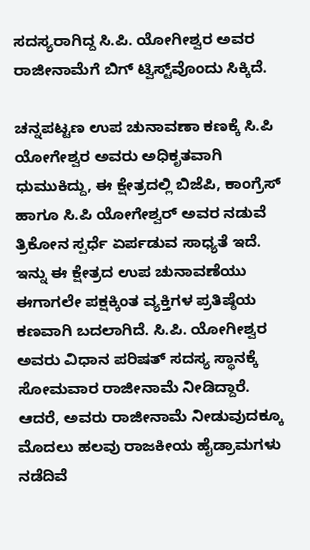ಸದಸ್ಯರಾಗಿದ್ದ ಸಿ.ಪಿ. ಯೋಗೀಶ್ವರ ಅವರ ರಾಜೀನಾಮೆಗೆ ಬಿಗ್‌ ಟ್ವಿಸ್ಟ್‌ವೊಂದು ಸಿಕ್ಕಿದೆ.

ಚನ್ನಪಟ್ಟಣ ಉಪ ಚುನಾವಣಾ ಕಣಕ್ಕೆ ಸಿ.ಪಿ ಯೋಗೇಶ್ವರ ಅವರು ಅಧಿಕೃತವಾಗಿ ಧುಮುಕಿದ್ದು, ಈ ಕ್ಷೇತ್ರದಲ್ಲಿ ಬಿಜೆಪಿ, ಕಾಂಗ್ರೆಸ್‌ ಹಾಗೂ ಸಿ.ಪಿ ಯೋಗೇಶ್ವರ್‌ ಅವರ ನಡುವೆ ತ್ರಿಕೋನ ಸ್ಪರ್ಧೆ ಏರ್ಪಡುವ ಸಾಧ್ಯತೆ ಇದೆ. ಇನ್ನು ಈ ಕ್ಷೇತ್ರದ ಉಪ ಚುನಾವಣೆಯು ಈಗಾಗಲೇ ಪಕ್ಷಕ್ಕಿಂತ ವ್ಯಕ್ತಿಗಳ ಪ್ರತಿಷ್ಠೆಯ ಕಣವಾಗಿ ಬದಲಾಗಿದೆ. ಸಿ.ಪಿ. ಯೋಗೀಶ್ವರ ಅವರು ವಿಧಾನ ಪರಿಷತ್ ಸದಸ್ಯ ಸ್ಥಾನಕ್ಕೆ ಸೋಮವಾರ ರಾಜೀನಾಮೆ ನೀಡಿದ್ದಾರೆ. ಆದರೆ, ಅವರು ರಾಜೀನಾಮೆ ನೀಡುವುದಕ್ಕೂ ಮೊದಲು ಹಲವು ರಾಜಕೀಯ ಹೈಡ್ರಾಮಗಳು ನಡೆದಿವೆ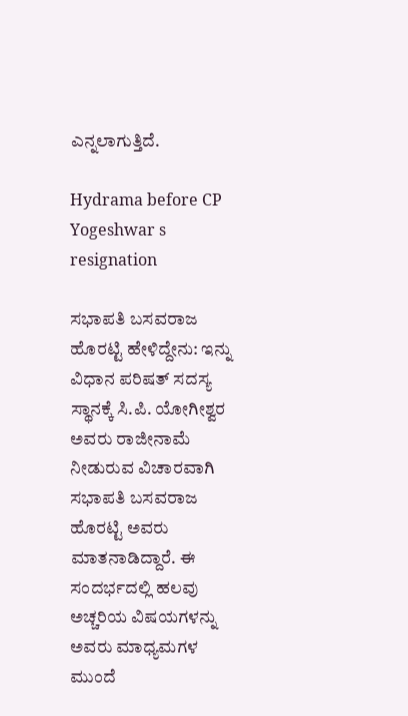ಎನ್ನಲಾಗುತ್ತಿದೆ.

Hydrama before CP Yogeshwar s resignation

ಸಭಾಪತಿ ಬಸವರಾಜ ಹೊರಟ್ಟಿ ಹೇಳಿದ್ದೇನು: ಇನ್ನು ವಿಧಾನ ಪರಿಷತ್ ಸದಸ್ಯ ಸ್ಥಾನಕ್ಕೆ ಸಿ.ಪಿ. ಯೋಗೀಶ್ವರ ಅವರು ರಾಜೀನಾಮೆ ನೀಡುರುವ ವಿಚಾರವಾಗಿ ಸಭಾಪತಿ ಬಸವರಾಜ ಹೊರಟ್ಟಿ ಅವರು ಮಾತನಾಡಿದ್ದಾರೆ. ಈ ಸಂದರ್ಭದಲ್ಲಿ ಹಲವು ಅಚ್ಚರಿಯ ವಿಷಯಗಳನ್ನು ಅವರು ಮಾಧ್ಯಮಗಳ ಮುಂದೆ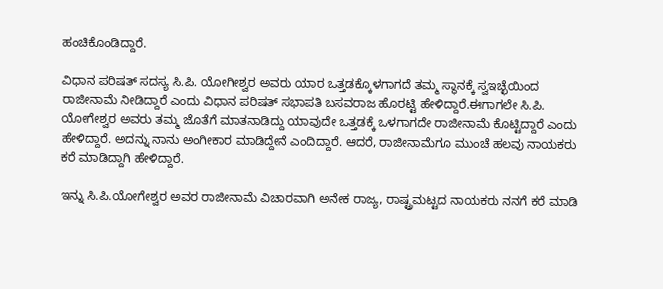ಹಂಚಿಕೊಂಡಿದ್ದಾರೆ.

ವಿಧಾನ ಪರಿಷತ್ ಸದಸ್ಯ ಸಿ.ಪಿ. ಯೋಗೀಶ್ವರ ಅವರು ಯಾರ ಒತ್ತಡಕ್ಕೊಳಗಾಗದೆ ತಮ್ಮ ಸ್ಥಾನಕ್ಕೆ ಸ್ವಇಚ್ಛೆಯಿಂದ ರಾಜೀನಾಮೆ ನೀಡಿದ್ದಾರೆ ಎಂದು ವಿಧಾನ ಪರಿಷತ್ ಸಭಾಪತಿ ಬಸವರಾಜ ಹೊರಟ್ಟಿ ಹೇಳಿದ್ದಾರೆ.ಈಗಾಗಲೇ ಸಿ.ಪಿ‌. ಯೋಗೇಶ್ವರ ಅವರು ತಮ್ಮ ಜೊತೆಗೆ ಮಾತನಾಡಿದ್ದು ಯಾವುದೇ ಒತ್ತಡಕ್ಕೆ ಒಳಗಾಗದೇ ರಾಜೀನಾಮೆ ಕೊಟ್ಟಿದ್ದಾರೆ ಎಂದು ಹೇಳಿದ್ದಾರೆ. ಅದನ್ನು ನಾನು ಅಂಗೀಕಾರ ಮಾಡಿದ್ದೇನೆ ಎಂದಿದ್ದಾರೆ. ಆದರೆ, ರಾಜೀನಾಮೆಗೂ ಮುಂಚೆ ಹಲವು ನಾಯಕರು ಕರೆ ಮಾಡಿದ್ದಾಗಿ ಹೇಳಿದ್ದಾರೆ.

ಇನ್ನು ಸಿ.ಪಿ.ಯೋಗೇಶ್ವರ ಅವರ ರಾಜೀನಾಮೆ ವಿಚಾರವಾಗಿ ಅನೇಕ ರಾಜ್ಯ, ರಾಷ್ಟ್ರಮಟ್ಟದ ನಾಯಕರು ನನಗೆ ಕರೆ ಮಾಡಿ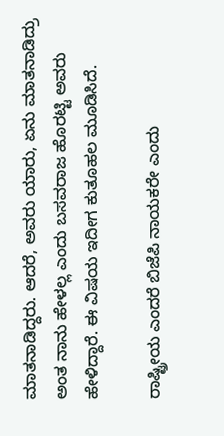ಮಾತನಾಡಿದ್ದರು. ಆದರೆ, ಅವರು ಯಾರು, ಏನು ಮಾತನಾಡಿದ್ರು ಅಂತ ನಾನು ಹೇಳಲ್ಲ ಎಂದು ಬಸವರಾಜ ಹೊರಟ್ಟಿ ಅವರು ಹೇಳಿದ್ದಾರೆ. ಈ ವಿಷಯ ಇದೀಗ ಕುತೂಹಲ ಮೂಡಿಸಿದೆ.

ರಾಷ್ಟ್ರೀಯ ಎಂದರೆ ಬಿಜೆಪಿ ನಾಯಕರೇ ಎಂದು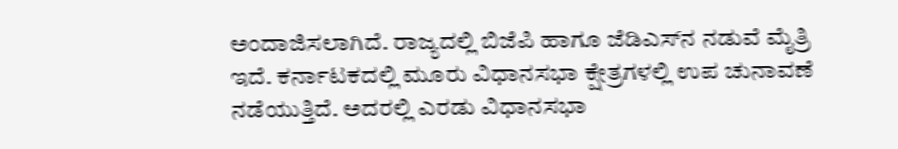ಅಂದಾಜಿಸಲಾಗಿದೆ. ರಾಜ್ಯದಲ್ಲಿ ಬಿಜೆಪಿ ಹಾಗೂ ಜೆಡಿಎಸ್‌ನ ನಡುವೆ ಮೈತ್ರಿ ಇದೆ. ಕರ್ನಾಟಕದಲ್ಲಿ ಮೂರು ವಿಧಾನಸಭಾ ಕ್ಷೇತ್ರಗಳಲ್ಲಿ ಉಪ ಚುನಾವಣೆ ನಡೆಯುತ್ತಿದೆ. ಅದರಲ್ಲಿ ಎರಡು ವಿಧಾನಸಭಾ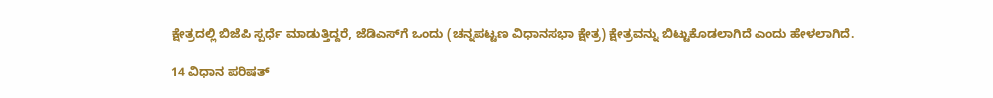ಕ್ಷೇತ್ರದಲ್ಲಿ ಬಿಜೆಪಿ ಸ್ಪರ್ಧೆ ಮಾಡುತ್ತಿದ್ದರೆ, ಜೆಡಿಎಸ್‌ಗೆ ಒಂದು (ಚನ್ನಪಟ್ಟಣ ವಿಧಾನಸಭಾ ಕ್ಷೇತ್ರ) ಕ್ಷೇತ್ರವನ್ನು ಬಿಟ್ಟುಕೊಡಲಾಗಿದೆ ಎಂದು ಹೇಳಲಾಗಿದೆ.

14 ವಿಧಾನ ಪರಿಷತ್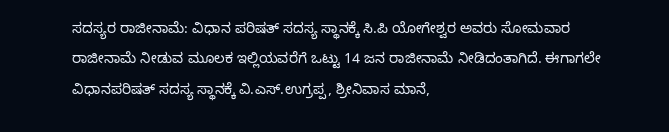ಸದಸ್ಯರ ರಾಜೀನಾಮೆ: ವಿಧಾನ ಪರಿಷತ್‌ ಸದಸ್ಯ ಸ್ಥಾನಕ್ಕೆ ಸಿ.ಪಿ ಯೋಗೇಶ್ವರ ಅವರು ಸೋಮವಾರ ರಾಜೀನಾಮೆ ನೀಡುವ ಮೂಲಕ ಇಲ್ಲಿಯವರೆಗೆ ಒಟ್ಟು 14 ಜನ ರಾಜೀನಾಮೆ ನೀಡಿದಂತಾಗಿದೆ. ಈಗಾಗಲೇ ವಿಧಾನಪರಿಷತ್‌ ಸದಸ್ಯ ಸ್ಥಾನಕ್ಕೆ ವಿ.ಎಸ್.ಉಗ್ರಪ್ಪ, ಶ್ರೀನಿವಾಸ ಮಾನೆ,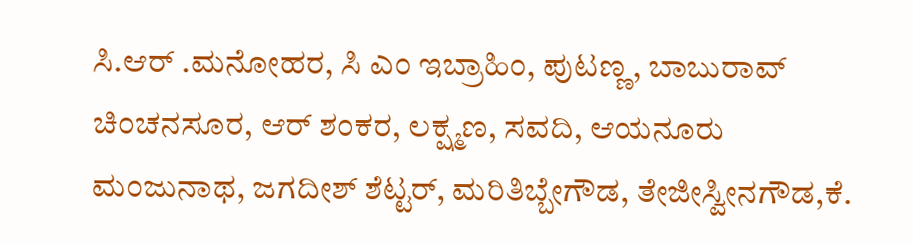ಸಿ.ಆರ್ .ಮನೋಹರ, ಸಿ ಎಂ ಇಬ್ರಾಹಿಂ, ಪುಟಣ್ಣ, ಬಾಬುರಾವ್ ಚಿಂಚನಸೂರ, ಆರ್ ಶಂಕರ, ಲಕ್ಷ್ಮಣ, ಸವದಿ, ಆಯನೂರು ಮಂಜುನಾಥ, ಜಗದೀಶ್ ಶೆಟ್ಟರ್, ಮರಿತಿಬ್ಬೇಗೌಡ, ತೇಜೀಸ್ವೀನಗೌಡ,ಕೆ.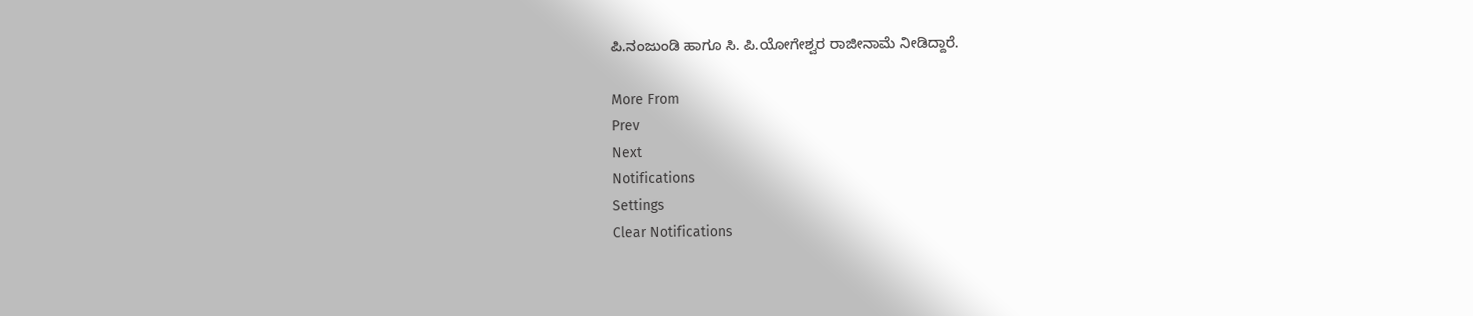ಪಿ.ನಂಜುಂಡಿ ಹಾಗೂ ಸಿ. ಪಿ‌.ಯೋಗೇಶ್ವರ ರಾಜೀನಾಮೆ ನೀಡಿದ್ದಾರೆ.

More From
Prev
Next
Notifications
Settings
Clear Notifications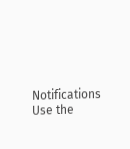Notifications
Use the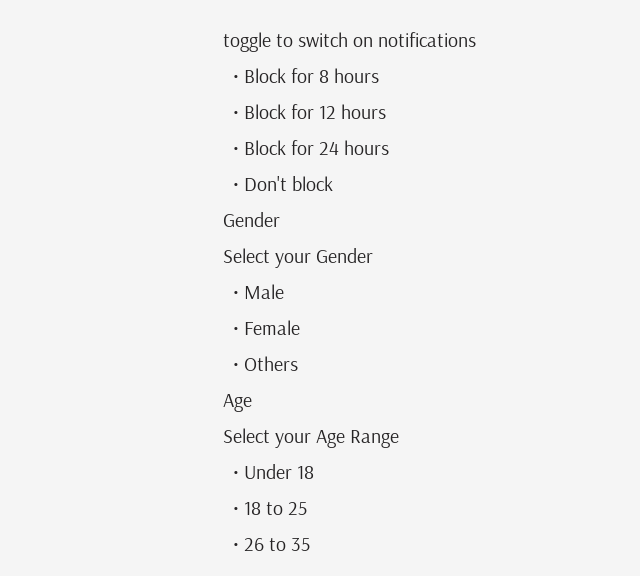toggle to switch on notifications
  • Block for 8 hours
  • Block for 12 hours
  • Block for 24 hours
  • Don't block
Gender
Select your Gender
  • Male
  • Female
  • Others
Age
Select your Age Range
  • Under 18
  • 18 to 25
  • 26 to 35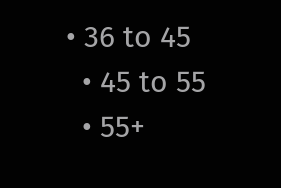• 36 to 45
  • 45 to 55
  • 55+